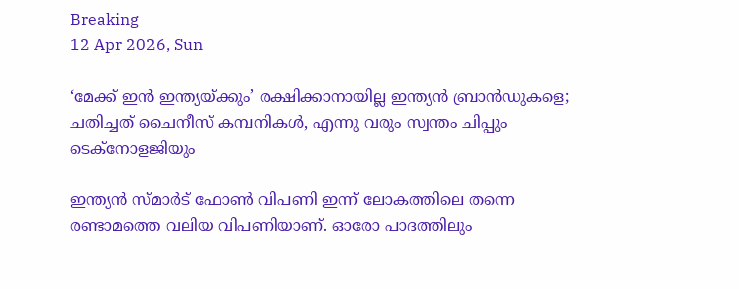Breaking
12 Apr 2026, Sun

‘മേക്ക് ഇൻ ഇന്ത്യയ്ക്കും’ രക്ഷിക്കാനായില്ല ഇന്ത്യൻ ബ്രാൻഡുകളെ; ചതിച്ചത് ചൈനീസ് കമ്പനികൾ, എന്നു വരും സ്വന്തം ചിപ്പും ടെക്നോളജിയും

ഇന്ത്യൻ സ്മാർട് ഫോൺ വിപണി ഇന്ന് ലോകത്തിലെ തന്നെ രണ്ടാമത്തെ വലിയ വിപണിയാണ്. ഓരോ പാദത്തിലും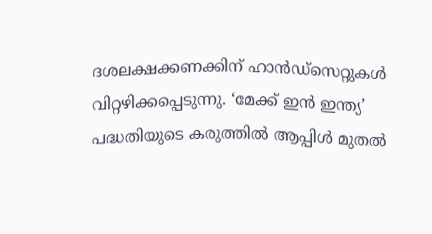ദശലക്ഷക്കണക്കിന് ഹാൻഡ്‌സെറ്റുകൾ വിറ്റഴിക്കപ്പെടുന്നു. ‘മേക്ക് ഇൻ ഇന്ത്യ’ പദ്ധതിയുടെ കരുത്തിൽ ആപ്പിൾ മുതൽ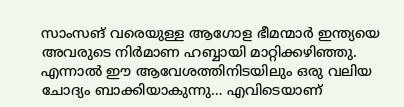സാംസങ് വരെയുള്ള ആഗോള ഭീമന്മാർ ഇന്ത്യയെ അവരുടെ നിർമാണ ഹബ്ബായി മാറ്റിക്കഴിഞ്ഞു. എന്നാൽ ഈ ആവേശത്തിനിടയിലും ഒരു വലിയ ചോദ്യം ബാക്കിയാകുന്നു… എവിടെയാണ്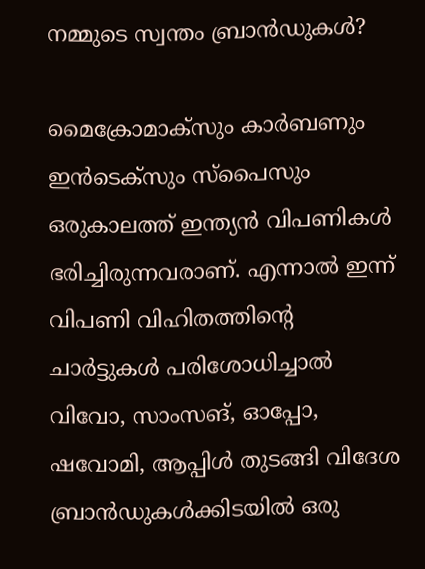നമ്മുടെ സ്വന്തം ബ്രാൻഡുകൾ?

മൈക്രോമാക്സും കാർബണും ഇൻടെക്സും സ്പൈസും ഒരുകാലത്ത് ഇന്ത്യൻ വിപണികൾ ഭരിച്ചിരുന്നവരാണ്. എന്നാൽ ഇന്ന് വിപണി വിഹിതത്തിന്റെ ചാർട്ടുകൾ പരിശോധിച്ചാൽ വിവോ, സാംസങ്, ഓപ്പോ, ഷവോമി, ആപ്പിൾ തുടങ്ങി വിദേശ ബ്രാൻഡുകൾക്കിടയിൽ ഒരു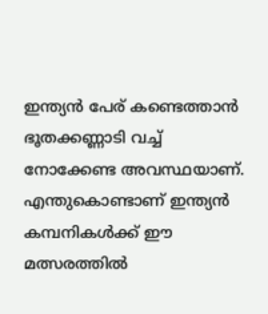ഇന്ത്യൻ പേര് കണ്ടെത്താൻ ഭൂതക്കണ്ണാടി വച്ച് നോക്കേണ്ട അവസ്ഥയാണ്. എന്തുകൊണ്ടാണ് ഇന്ത്യൻ കമ്പനികൾക്ക് ഈ മത്സരത്തിൽ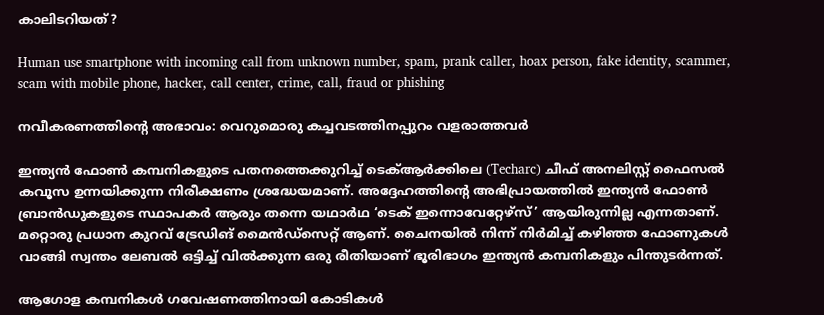കാലിടറിയത്?

Human use smartphone with incoming call from unknown number, spam, prank caller, hoax person, fake identity, scammer, scam with mobile phone, hacker, call center, crime, call, fraud or phishing

നവീകരണത്തിന്റെ അഭാവം: വെറുമൊരു കച്ചവടത്തിനപ്പുറം വളരാത്തവർ

ഇന്ത്യൻ ഫോൺ കമ്പനികളുടെ പതനത്തെക്കുറിച്ച് ടെക്‌ആർക്കിലെ (Techarc) ചീഫ് അനലിസ്റ്റ് ഫൈസൽ കവൂസ ഉന്നയിക്കുന്ന നിരീക്ഷണം ശ്രദ്ധേയമാണ്. അദ്ദേഹത്തിന്റെ അഭിപ്രായത്തിൽ ഇന്ത്യൻ ഫോൺ ബ്രാൻഡുകളുടെ സ്ഥാപകർ ആരും തന്നെ യഥാർഥ ‘ടെക് ഇന്നൊവേറ്റേഴ്സ്’ ആയിരുന്നില്ല എന്നതാണ്. മറ്റൊരു പ്രധാന കുറവ് ട്രേഡിങ് മൈൻഡ്‌സെറ്റ് ആണ്. ചൈനയിൽ നിന്ന് നിർമിച്ച് കഴിഞ്ഞ ഫോണുകൾ വാങ്ങി സ്വന്തം ലേബൽ ഒട്ടിച്ച് വിൽക്കുന്ന ഒരു രീതിയാണ് ഭൂരിഭാഗം ഇന്ത്യൻ കമ്പനികളും പിന്തുടർന്നത്.

ആഗോള കമ്പനികൾ ഗവേഷണത്തിനായി കോടികൾ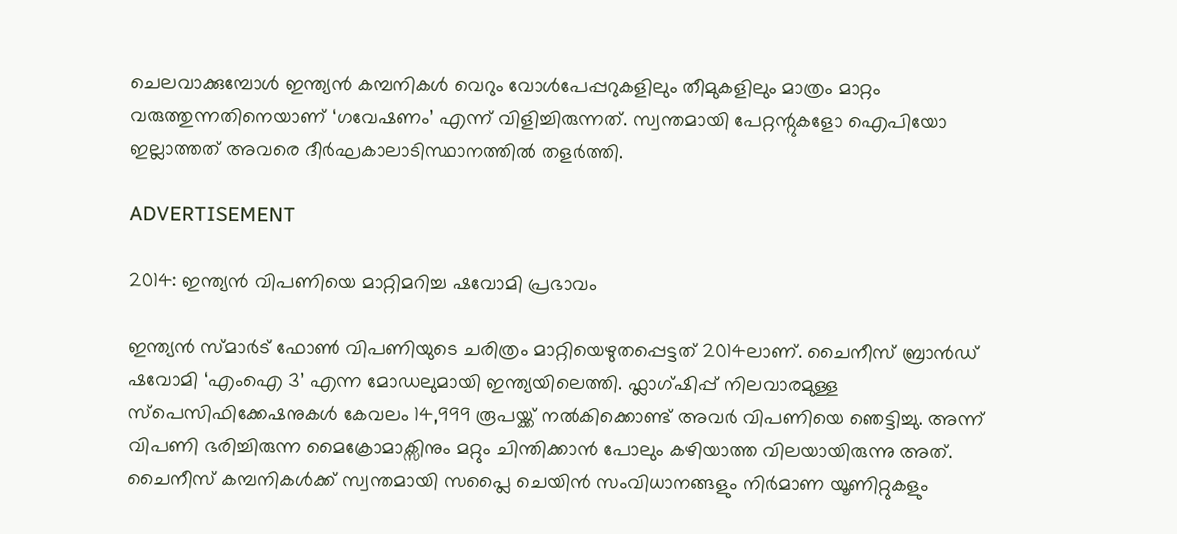ചെലവാക്കുമ്പോൾ ഇന്ത്യൻ കമ്പനികൾ വെറും വോൾപേപ്പറുകളിലും തീമുകളിലും മാത്രം മാറ്റം വരുത്തുന്നതിനെയാണ് ‘ഗവേഷണം’ എന്ന് വിളിച്ചിരുന്നത്. സ്വന്തമായി പേറ്റന്റുകളോ ഐപിയോ ഇല്ലാത്തത് അവരെ ദീർഘകാലാടിസ്ഥാനത്തിൽ തളർത്തി.

ADVERTISEMENT

2014: ഇന്ത്യൻ വിപണിയെ മാറ്റിമറിച്ച ഷവോമി പ്രഭാവം

ഇന്ത്യൻ സ്മാർട് ഫോൺ വിപണിയുടെ ചരിത്രം മാറ്റിയെഴുതപ്പെട്ടത് 2014ലാണ്. ചൈനീസ് ബ്രാൻഡ് ഷവോമി ‘എംഐ 3’ എന്ന മോഡലുമായി ഇന്ത്യയിലെത്തി. ഫ്ലാഗ്ഷിപ്പ് നിലവാരമുള്ള സ്പെസിഫിക്കേഷനുകൾ കേവലം 14,999 രൂപയ്ക്ക് നൽകിക്കൊണ്ട് അവർ വിപണിയെ ഞെട്ടിച്ചു. അന്ന് വിപണി ഭരിച്ചിരുന്ന മൈക്രോമാക്സിനും മറ്റും ചിന്തിക്കാൻ പോലും കഴിയാത്ത വിലയായിരുന്നു അത്. ചൈനീസ് കമ്പനികൾക്ക് സ്വന്തമായി സപ്ലൈ ചെയിൻ സംവിധാനങ്ങളും നിർമാണ യൂണിറ്റുകളും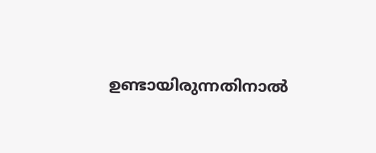ഉണ്ടായിരുന്നതിനാൽ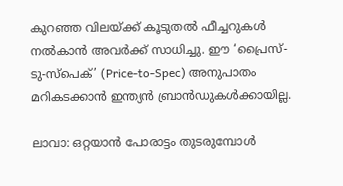കുറഞ്ഞ വിലയ്ക്ക് കൂടുതൽ ഫീച്ചറുകൾ നൽകാൻ അവർക്ക് സാധിച്ചു. ഈ ‘പ്രൈസ്-ടു-സ്പെക്’ (Price-to-Spec) അനുപാതം മറികടക്കാൻ ഇന്ത്യൻ ബ്രാൻഡുകൾക്കായില്ല.

ലാവാ: ഒറ്റയാൻ പോരാട്ടം തുടരുമ്പോൾ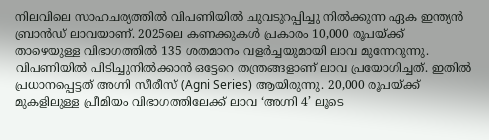നിലവിലെ സാഹചര്യത്തിൽ വിപണിയിൽ ചുവടുറപ്പിച്ചു നിൽക്കുന്ന ഏക ഇന്ത്യൻ ബ്രാൻഡ് ലാവയാണ്. 2025ലെ കണക്കുകൾ പ്രകാരം 10,000 രൂപയ്ക്ക് താഴെയുള്ള വിഭാഗത്തിൽ 135 ശതമാനം വളർച്ചയുമായി ലാവ മുന്നേറുന്നു. വിപണിയിൽ പിടിച്ചുനിൽക്കാൻ ഒട്ടേറെ തന്ത്രങ്ങളാണ് ലാവ പ്രയോഗിച്ചത്. ഇതിൽ പ്രധാനപ്പെട്ടത് അഗ്നി സീരീസ് (Agni Series) ആയിരുന്നു. 20,000 രൂപയ്ക്ക് മുകളിലുള്ള പ്രീമിയം വിഭാഗത്തിലേക്ക് ലാവ ‘അഗ്നി 4’ ലൂടെ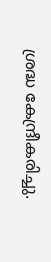ശ്രദ്ധ കേന്ദ്രീകരിച്ചു.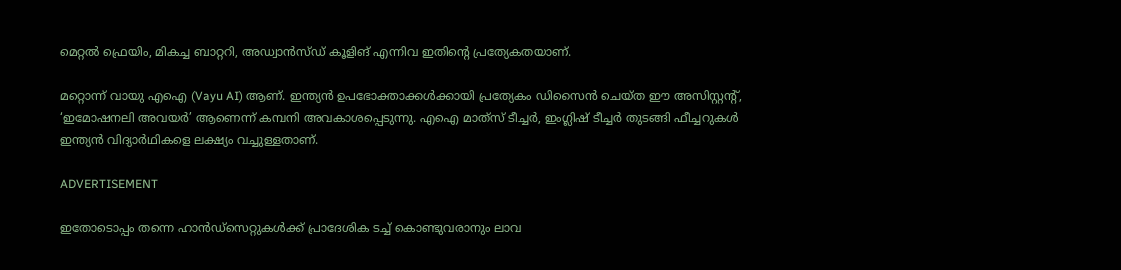മെറ്റൽ ഫ്രെയിം, മികച്ച ബാറ്ററി, അഡ്വാൻസ്ഡ് കൂളിങ് എന്നിവ ഇതിന്റെ പ്രത്യേകതയാണ്.

മറ്റൊന്ന് വായു എഐ (Vayu AI) ആണ്. ഇന്ത്യൻ ഉപഭോക്താക്കൾക്കായി പ്രത്യേകം ഡിസൈൻ ചെയ്ത ഈ അസിസ്റ്റന്റ്, ‘ഇമോഷനലി അവയർ’ ആണെന്ന് കമ്പനി അവകാശപ്പെടുന്നു. എഐ മാത്‌സ് ടീച്ചർ, ഇംഗ്ലിഷ് ടീച്ചർ തുടങ്ങി ഫീച്ചറുകൾ ഇന്ത്യൻ വിദ്യാർഥികളെ ലക്ഷ്യം വച്ചുള്ളതാണ്.

ADVERTISEMENT

ഇതോടൊപ്പം തന്നെ ഹാൻഡ്സെറ്റുകൾക്ക് പ്രാദേശിക ടച്ച് കൊണ്ടുവരാനും ലാവ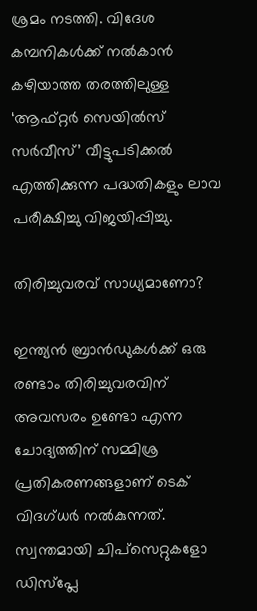ശ്രമം നടത്തി. വിദേശ കമ്പനികൾക്ക് നൽകാൻ കഴിയാത്ത തരത്തിലുള്ള ‘ആഫ്റ്റർ സെയിൽസ് സർവീസ്’ വീട്ടുപടിക്കൽ എത്തിക്കുന്ന പദ്ധതികളും ലാവ പരീക്ഷിച്ചു വിജയിപ്പിച്ചു.

തിരിച്ചുവരവ് സാധ്യമാണോ?

ഇന്ത്യൻ ബ്രാൻഡുകൾക്ക് ഒരു രണ്ടാം തിരിച്ചുവരവിന് അവസരം ഉണ്ടോ എന്ന ചോദ്യത്തിന് സമ്മിശ്ര പ്രതികരണങ്ങളാണ് ടെക് വിദഗ്ധർ നൽകുന്നത്. സ്വന്തമായി ചിപ്‌സെറ്റുകളോ ഡിസ്‌പ്ലേ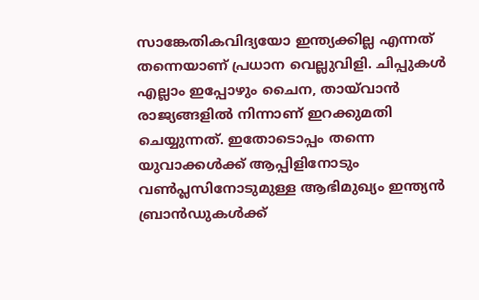സാങ്കേതികവിദ്യയോ ഇന്ത്യക്കില്ല എന്നത് തന്നെയാണ് പ്രധാന വെല്ലുവിളി. ചിപ്പുകൾ എല്ലാം ഇപ്പോഴും ചൈന, തായ്‌വാൻ രാജ്യങ്ങളിൽ നിന്നാണ് ഇറക്കുമതി ചെയ്യുന്നത്. ഇതോടൊപ്പം തന്നെ യുവാക്കൾക്ക് ആപ്പിളിനോടും വൺപ്ലസിനോടുമുള്ള ആഭിമുഖ്യം ഇന്ത്യൻ ബ്രാൻഡുകൾക്ക്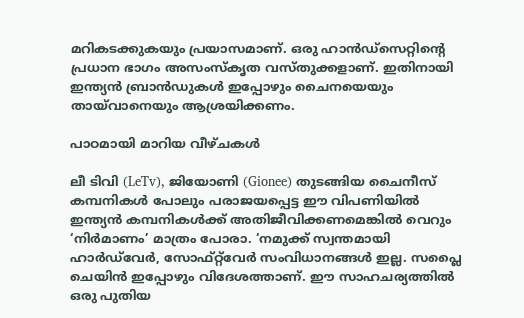മറികടക്കുകയും പ്രയാസമാണ്. ഒരു ഹാൻഡ്സെറ്റിന്റെ പ്രധാന ഭാഗം അസംസ്‌കൃത വസ്തുക്കളാണ്. ഇതിനായി ഇന്ത്യൻ ബ്രാൻഡുകൾ ഇപ്പോഴും ചൈനയെയും തായ്‌വാനെയും ആശ്രയിക്കണം.

പാഠമായി മാറിയ വീഴ്ചകൾ

ലീ ടിവി (LeTv), ജിയോണി (Gionee) തുടങ്ങിയ ചൈനീസ് കമ്പനികൾ പോലും പരാജയപ്പെട്ട ഈ വിപണിയിൽ ഇന്ത്യൻ കമ്പനികൾക്ക് അതിജീവിക്കണമെങ്കിൽ വെറും ‘നിർമാണം’ മാത്രം പോരാ. ‘നമുക്ക് സ്വന്തമായി ഹാർഡ്‌വേർ, സോഫ്റ്റ്‌വേർ സംവിധാനങ്ങൾ ഇല്ല. സപ്ലൈ ചെയിൻ ഇപ്പോഴും വിദേശത്താണ്. ഈ സാഹചര്യത്തിൽ ഒരു പുതിയ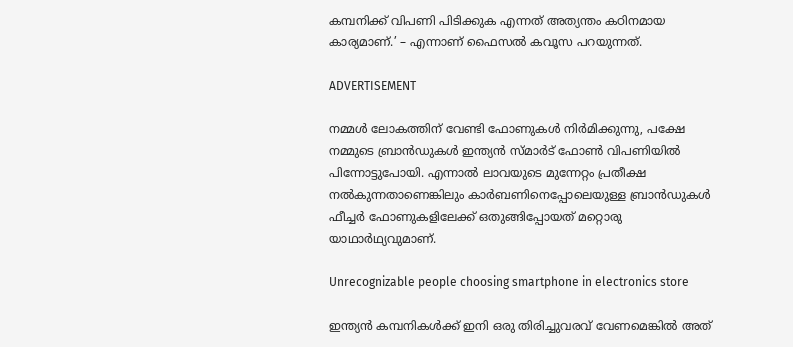കമ്പനിക്ക് വിപണി പിടിക്കുക എന്നത് അത്യന്തം കഠിനമായ കാര്യമാണ്.’ – എന്നാണ് ഫൈസൽ കവൂസ പറയുന്നത്.

ADVERTISEMENT

നമ്മൾ ലോകത്തിന് വേണ്ടി ഫോണുകൾ നിർമിക്കുന്നു, പക്ഷേ നമ്മുടെ ബ്രാൻഡുകൾ ഇന്ത്യൻ സ്മാർട് ഫോൺ വിപണിയിൽ പിന്നോട്ടുപോയി. എന്നാൽ ലാവയുടെ മുന്നേറ്റം പ്രതീക്ഷ നൽകുന്നതാണെങ്കിലും കാർബണിനെപ്പോലെയുള്ള ബ്രാൻഡുകൾ ഫീച്ചർ ഫോണുകളിലേക്ക് ഒതുങ്ങിപ്പോയത് മറ്റൊരു യാഥാർഥ്യവുമാണ്.

Unrecognizable people choosing smartphone in electronics store

ഇന്ത്യൻ കമ്പനികൾക്ക് ഇനി ഒരു തിരിച്ചുവരവ് വേണമെങ്കിൽ അത്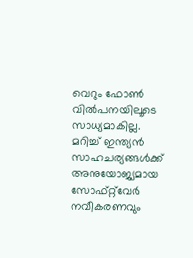വെറും ഫോൺ വിൽപനയിലൂടെ സാധ്യമാകില്ല. മറിച്ച് ഇന്ത്യൻ സാഹചര്യങ്ങൾക്ക് അനുയോജ്യമായ സോഫ്റ്റ്‌വേർ നവീകരണവും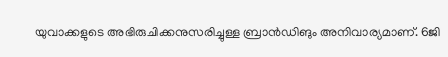യുവാക്കളുടെ അഭിരുചിക്കനുസരിച്ചുള്ള ബ്രാൻഡിങും അനിവാര്യമാണ്. 6ജി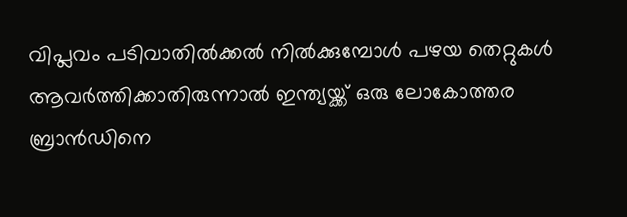വിപ്ലവം പടിവാതിൽക്കൽ നിൽക്കുമ്പോൾ പഴയ തെറ്റുകൾ ആവർത്തിക്കാതിരുന്നാൽ ഇന്ത്യയ്ക്ക് ഒരു ലോകോത്തര ബ്രാൻഡിനെ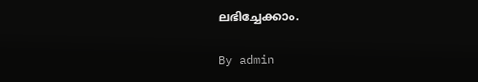ലഭിച്ചേക്കാം.

By admin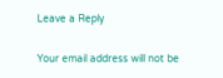Leave a Reply

Your email address will not be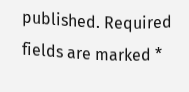published. Required fields are marked *